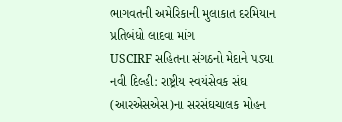ભાગવતની અમેરિકાની મુલાકાત દરમિયાન પ્રતિબંધો લાદવા માંગ
USCIRF સહિતના સંગઠનો મેદાને પડ્યા
નવી દિલ્હી: રાષ્ટ્રીય સ્વયંસેવક સંઘ (આરએસએસ)ના સરસંઘચાલક મોહન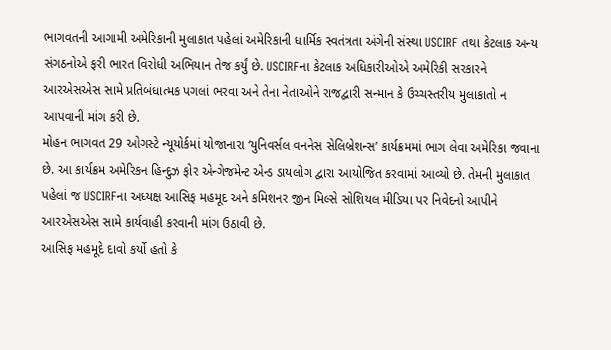ભાગવતની આગામી અમેરિકાની મુલાકાત પહેલાં અમેરિકાની ધાર્મિક સ્વતંત્રતા અંગેની સંસ્થા USCIRF તથા કેટલાક અન્ય સંગઠનોએ ફરી ભારત વિરોધી અભિયાન તેજ કર્યું છે. USCIRFના કેટલાક અધિકારીઓએ અમેરિકી સરકારને આરએસએસ સામે પ્રતિબંધાત્મક પગલાં ભરવા અને તેના નેતાઓને રાજદ્વારી સન્માન કે ઉચ્ચસ્તરીય મુલાકાતો ન આપવાની માંગ કરી છે.
મોહન ભાગવત 29 ઓગસ્ટે ન્યૂયોર્કમાં યોજાનારા ‘યુનિવર્સલ વનનેસ સેલિબ્રેશન્સ’ કાર્યક્રમમાં ભાગ લેવા અમેરિકા જવાના છે. આ કાર્યક્રમ અમેરિકન હિન્દુઝ ફોર એન્ગેજમેન્ટ એન્ડ ડાયલોગ દ્વારા આયોજિત કરવામાં આવ્યો છે. તેમની મુલાકાત પહેલાં જ USCIRFના અધ્યક્ષ આસિફ મહમૂદ અને કમિશનર જીન મિલ્સે સોશિયલ મીડિયા પર નિવેદનો આપીને આરએસએસ સામે કાર્યવાહી કરવાની માંગ ઉઠાવી છે.
આસિફ મહમૂદે દાવો કર્યો હતો કે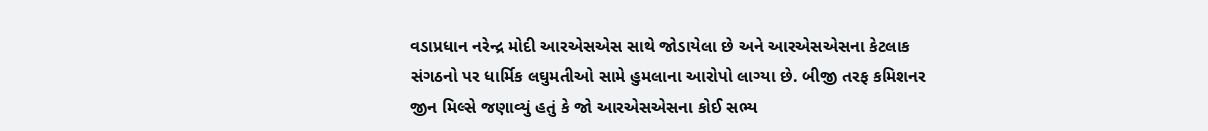વડાપ્રધાન નરેન્દ્ર મોદી આરએસએસ સાથે જોડાયેલા છે અને આરએસએસના કેટલાક સંગઠનો પર ધાર્મિક લઘુમતીઓ સામે હુમલાના આરોપો લાગ્યા છે. બીજી તરફ કમિશનર જીન મિલ્સે જણાવ્યું હતું કે જો આરએસએસના કોઈ સભ્ય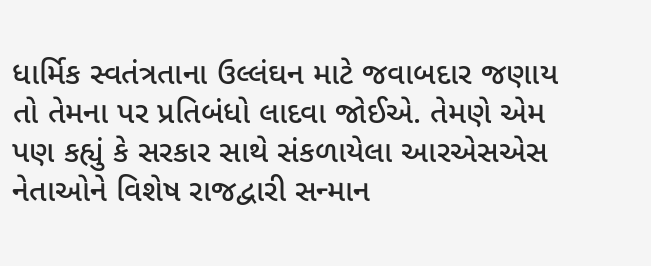ધાર્મિક સ્વતંત્રતાના ઉલ્લંઘન માટે જવાબદાર જણાય તો તેમના પર પ્રતિબંધો લાદવા જોઈએ. તેમણે એમ પણ કહ્યું કે સરકાર સાથે સંકળાયેલા આરએસએસ નેતાઓને વિશેષ રાજદ્વારી સન્માન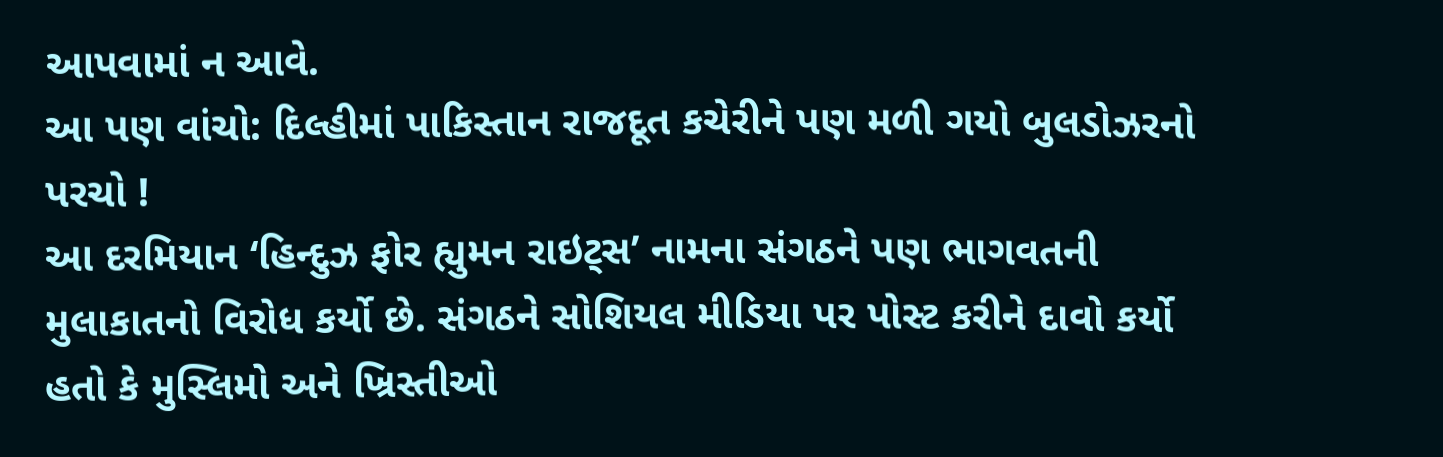આપવામાં ન આવે.
આ પણ વાંચો: દિલ્હીમાં પાકિસ્તાન રાજદૂત કચેરીને પણ મળી ગયો બુલડોઝરનો પરચો !
આ દરમિયાન ‘હિન્દુઝ ફોર હ્યુમન રાઇટ્સ’ નામના સંગઠને પણ ભાગવતની મુલાકાતનો વિરોધ કર્યો છે. સંગઠને સોશિયલ મીડિયા પર પોસ્ટ કરીને દાવો કર્યો હતો કે મુસ્લિમો અને ખ્રિસ્તીઓ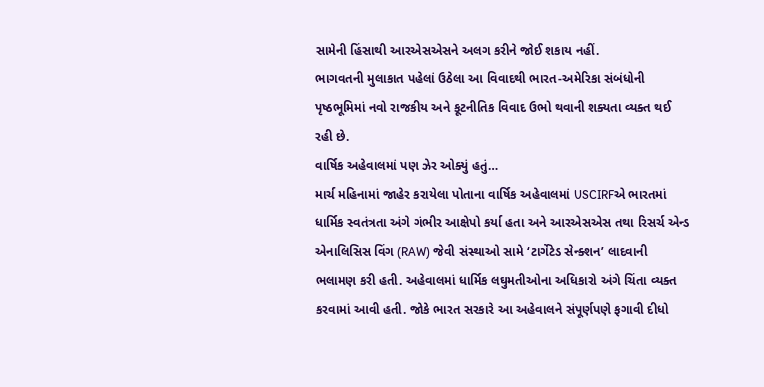સામેની હિંસાથી આરએસએસને અલગ કરીને જોઈ શકાય નહીં.
ભાગવતની મુલાકાત પહેલાં ઉઠેલા આ વિવાદથી ભારત-અમેરિકા સંબંધોની પૃષ્ઠભૂમિમાં નવો રાજકીય અને કૂટનીતિક વિવાદ ઉભો થવાની શક્યતા વ્યક્ત થઈ રહી છે.
વાર્ષિક અહેવાલમાં પણ ઝેર ઓક્યું હતું…
માર્ચ મહિનામાં જાહેર કરાયેલા પોતાના વાર્ષિક અહેવાલમાં USCIRFએ ભારતમાં ધાર્મિક સ્વતંત્રતા અંગે ગંભીર આક્ષેપો કર્યા હતા અને આરએસએસ તથા રિસર્ચ એન્ડ એનાલિસિસ વિંગ (RAW) જેવી સંસ્થાઓ સામે ‘ટાર્ગેટેડ સેન્ક્શન’ લાદવાની ભલામણ કરી હતી. અહેવાલમાં ધાર્મિક લઘુમતીઓના અધિકારો અંગે ચિંતા વ્યક્ત કરવામાં આવી હતી. જોકે ભારત સરકારે આ અહેવાલને સંપૂર્ણપણે ફગાવી દીધો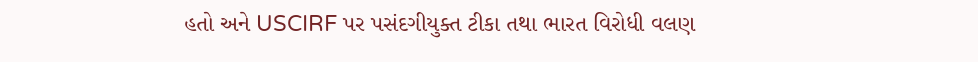હતો અને USCIRF પર પસંદગીયુક્ત ટીકા તથા ભારત વિરોધી વલણ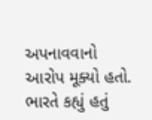અપનાવવાનો આરોપ મૂક્યો હતો. ભારતે કહ્યું હતું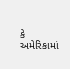કે અમેરિકામાં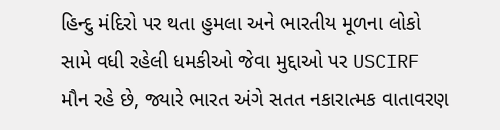હિન્દુ મંદિરો પર થતા હુમલા અને ભારતીય મૂળના લોકો સામે વધી રહેલી ધમકીઓ જેવા મુદ્દાઓ પર USCIRF મૌન રહે છે, જ્યારે ભારત અંગે સતત નકારાત્મક વાતાવરણ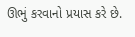ઊભું કરવાનો પ્રયાસ કરે છે.